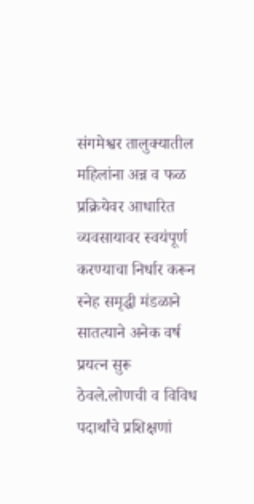संगमेश्वर तालुक्यातील महिलांना अन्न व फळ प्रक्रियेवर आधारित व्यवसायावर स्वयंपूर्ण करण्याचा निर्धार करून स्नेह समृद्धी मंडळाने सातत्याने अनेक वर्ष प्रयत्न सुरू ठेवले.लोणची व विविध पदार्थांचे प्रशिक्षणां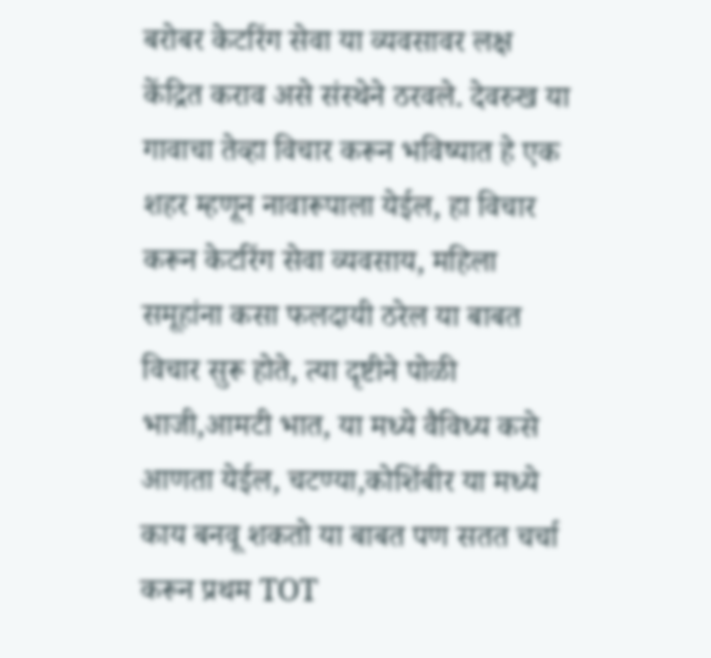बरोबर केटरिंग सेवा या व्यवसावर लक्ष केंद्रित कराव असे संस्थेने ठरवले. देवरुख या गावाचा तेव्हा विचार करून भविष्यात हे एक शहर म्हणून नावारूपाला येईल, हा विचार करून केटरिंग सेवा व्यवसाय, महिला समूहांना कसा फलदायी ठरेल या बाबत विचार सुरू होते, त्या दृष्टीने पोळी भाजी,आमटी भात, या मध्ये वैविध्य कसे आणता येईल, चटण्या,कोशिंबीर या मध्ये काय बनवू शकतो या बाबत पण सतत चर्चा करून प्रथम TOT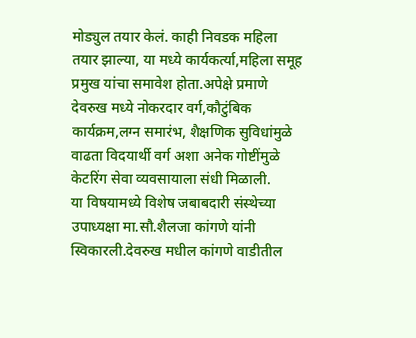मोड्युल तयार केलं. काही निवडक महिला तयार झाल्या, या मध्ये कार्यकर्त्या,महिला समूह प्रमुख यांचा समावेश होता.अपेक्षे प्रमाणे देवरुख मध्ये नोकरदार वर्ग,कौटुंबिक कार्यक्रम,लग्न समारंभ, शैक्षणिक सुविधांमुळे वाढता विदयार्थी वर्ग अशा अनेक गोष्टींमुळे केटरिंग सेवा व्यवसायाला संधी मिळाली.
या विषयामध्ये विशेष जबाबदारी संस्थेच्या उपाध्यक्षा मा.सौ.शैलजा कांगणे यांनी स्विकारली.देवरुख मधील कांगणे वाडीतील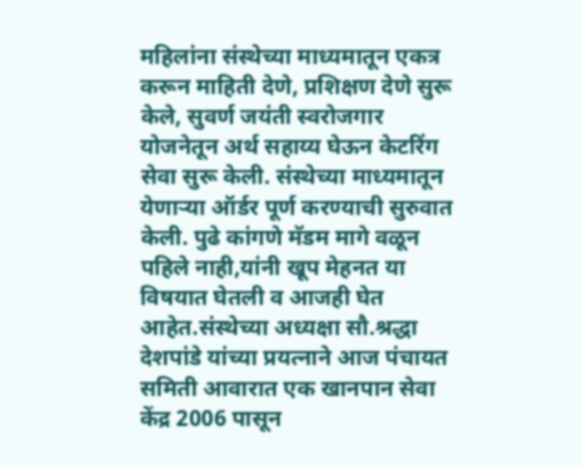महिलांना संस्थेच्या माध्यमातून एकत्र करून माहिती देणे, प्रशिक्षण देणे सुरू केले, सुवर्ण जयंती स्वरोजगार योजनेतून अर्थ सहाय्य घेऊन केटरिंग सेवा सुरू केली. संस्थेच्या माध्यमातून येणाऱ्या ऑर्डर पूर्ण करण्याची सुरुवात केली. पुढे कांगणे मॅडम मागे वळून पहिले नाही,यांनी खूप मेहनत या विषयात घेतली व आजही घेत आहेत.संस्थेच्या अध्यक्षा सौ.श्रद्धा देशपांडे यांच्या प्रयत्नाने आज पंचायत समिती आवारात एक खानपान सेवा केंद्र 2006 पासून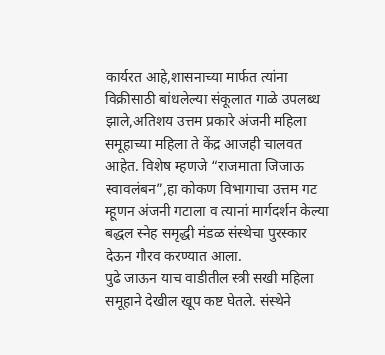कार्यरत आहे,शासनाच्या मार्फत त्यांना विक्रीसाठी बांधलेल्या संकूलात गाळे उपलब्ध झाले,अतिशय उत्तम प्रकारे अंजनी महिला समूहाच्या महिला ते केंद्र आजही चालवत आहेत. विशेष म्हणजे “राजमाता जिजाऊ स्वावलंबन”,हा कोकण विभागाचा उत्तम गट म्हूणन अंजनी गटाला व त्यानां मार्गदर्शन केल्या बद्धल स्नेह समृद्धी मंडळ संस्थेचा पुरस्कार देऊन गौरव करण्यात आला.
पुढे जाऊन याच वाडीतील स्त्री सखी महिला समूहाने देखील खूप कष्ट घेतले. संस्थेने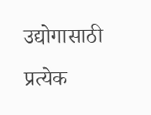उद्योगासाठी प्रत्येक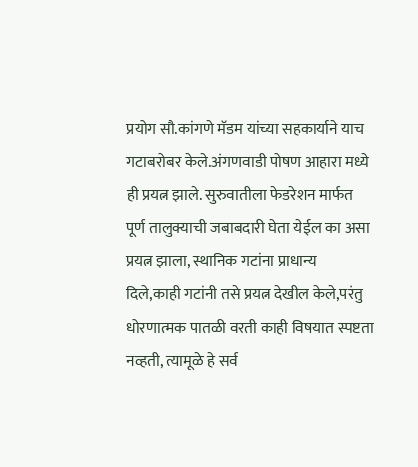प्रयोग सौ.कांगणे मॅडम यांच्या सहकार्याने याच गटाबरोबर केले.अंगणवाडी पोषण आहारा मध्ये ही प्रयत्न झाले. सुरुवातीला फेडरेशन मार्फत पूर्ण तालुक्याची जबाबदारी घेता येईल का असा प्रयत्न झाला, स्थानिक गटांना प्राधान्य दिले,काही गटांनी तसे प्रयत्न देखील केले,परंतु धोरणात्मक पातळी वरती काही विषयात स्पष्टता नव्हती, त्यामूळे हे सर्व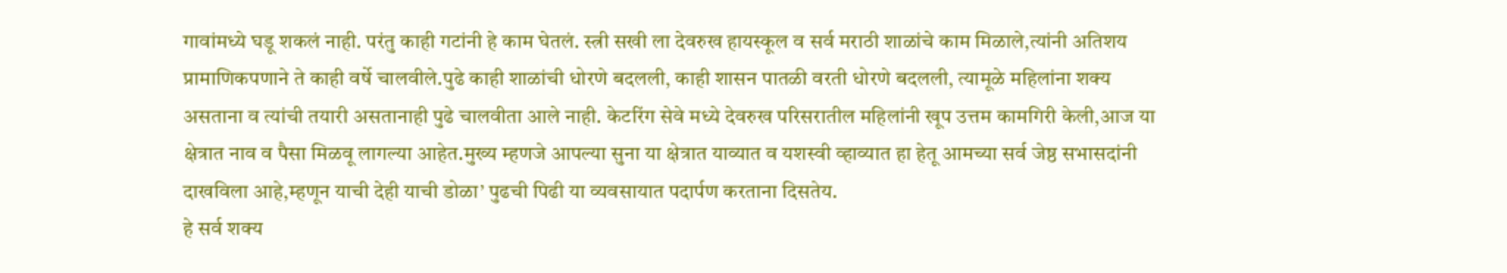गावांमध्ये घडू शकलं नाही. परंतु काही गटांनी हे काम घेतलं. स्त्री सखी ला देवरुख हायस्कूल व सर्व मराठी शाळांचे काम मिळाले,त्यांनी अतिशय प्रामाणिकपणाने ते काही वर्षे चालवीले.पुढे काही शाळांची धोरणे बदलली, काही शासन पातळी वरती धोरणे बदलली, त्यामूळे महिलांना शक्य असताना व त्यांची तयारी असतानाही पुढे चालवीता आले नाही. केटरिंग सेवे मध्ये देवरुख परिसरातील महिलांनी खूप उत्तम कामगिरी केली,आज या क्षेत्रात नाव व पैसा मिळवू लागल्या आहेत.मुख्य म्हणजे आपल्या सुना या क्षेत्रात याव्यात व यशस्वी व्हाव्यात हा हेतू आमच्या सर्व जेष्ठ सभासदांनी दाखविला आहे,म्हणून याची देही याची डोळा’ पुढची पिढी या व्यवसायात पदार्पण करताना दिसतेय.
हे सर्व शक्य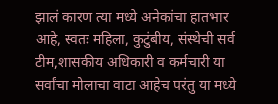झालं कारण त्या मध्ये अनेकांचा हातभार आहे, स्वतः महिला, कुटुंबीय, संस्थेची सर्व टीम,शासकीय अधिकारी व कर्मचारी या सर्वांचा मोलाचा वाटा आहेच परंतु या मध्ये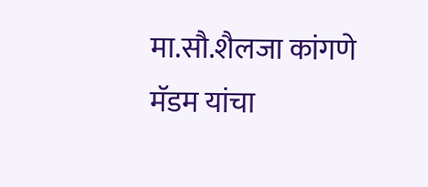मा.सौ.शैलजा कांगणे मॅडम यांचा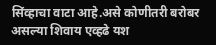सिंव्हाचा वाटा आहे.असे कोणीतरी बरोबर असल्या शिवाय एव्हढे यश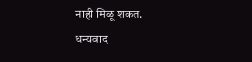नाही मिळू शकत.
धन्यवाद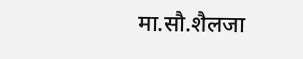मा.सौ.शैलजा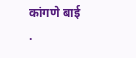कांगणे बाई .